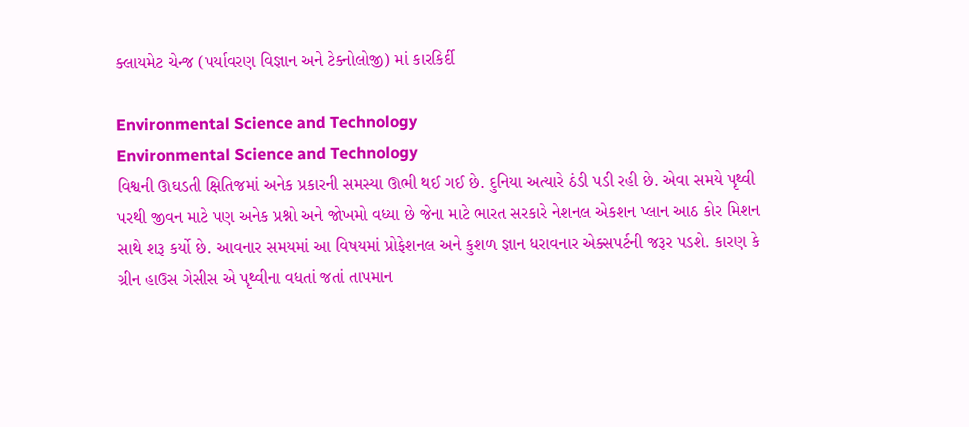ક્લાયમેટ ચેન્જ (પર્યાવરણ વિજ્ઞાન અને ટેક્નોલોજી) માં કારકિર્દી

Environmental Science and Technology
Environmental Science and Technology
વિશ્વની ઊઘડતી ક્ષિતિજમાં અનેક પ્રકારની સમસ્યા ઊભી થઈ ગઈ છે. દુનિયા અત્યારે ઠંડી પડી રહી છે. એવા સમયે પૃથ્વી પરથી જીવન માટે પણ અનેક પ્રશ્નો અને જોખમો વધ્યા છે જેના માટે ભારત સરકારે નેશનલ એકશન પ્લાન આઠ કોર મિશન સાથે શરૂ કર્યો છે. આવનાર સમયમાં આ વિષયમાં પ્રોફેશનલ અને કુશળ જ્ઞાન ધરાવનાર એક્સપર્ટની જરૂર પડશે. કારણ કે ગ્રીન હાઉસ ગેસીસ એ પૃથ્વીના વધતાં જતાં તાપમાન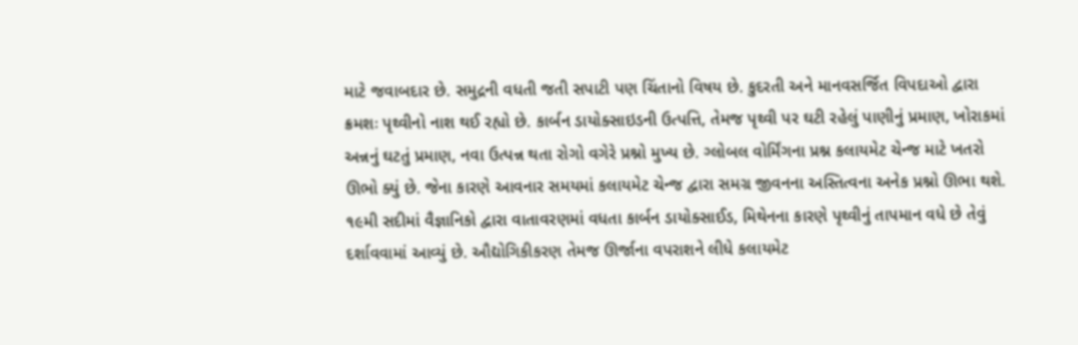માટે જવાબદાર છે. સમુદ્રની વધતી જતી સપાટી પણ ચિંતાનો વિષય છે. કુદરતી અને માનવસર્જિત વિપદાઓ દ્વારા ક્રમશઃ પૃથ્વીનો નાશ થઈ રહ્યો છે. કાર્બન ડાયોક્સાઇડની ઉત્પત્તિ, તેમજ પૃથ્વી પર ઘટી રહેલું પાણીનું પ્રમાણ, ખોરાકમાં અન્નનું ઘટતું પ્રમાણ, નવા ઉત્પન્ન થતા રોગો વગેરે પ્રશ્નો મુખ્ય છે. ગ્લોબલ વોર્મિંગના પ્રશ્ન કલાયમેટ ચેન્જ માટે ખતરો ઊભો ક્યું છે. જેના કારણે આવનાર સમયમાં કલાયમેટ ચેન્જ દ્વારા સમગ્ર જીવનના અસ્તિત્વના અનેક પ્રશ્નો ઊભા થશે. ૧૯મી સદીમાં વૈજ્ઞાનિકો દ્વારા વાતાવરણમાં વધતા કાર્બન ડાયોક્સાઈડ, મિથેનના કારણે પૃથ્વીનું તાપમાન વધે છે તેવું દર્શાવવામાં આવ્યું છે. ઔદ્યોગિકીકરણ તેમજ ઊર્જાના વપરાશને લીધે કલાયમેટ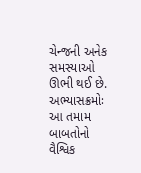ચેન્જની અનેક સમસ્યાઓ ઊભી થઈ છે.
અભ્યાસક્રમોઃ
આ તમામ બાબતોનો વૈશ્વિક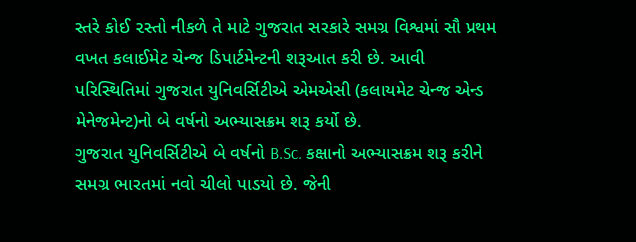સ્તરે કોઈ ૨સ્તો નીકળે તે માટે ગુજરાત સરકારે સમગ્ર વિશ્વમાં સૌ પ્રથમ વખત કલાઈમેટ ચેન્જ ડિપાર્ટમેન્ટની શરૂઆત કરી છે. આવી પરિસ્થિતિમાં ગુજરાત યુનિવર્સિટીએ એમએસી (કલાયમેટ ચેન્જ એન્ડ મેનેજમેન્ટ)નો બે વર્ષનો અભ્યાસક્રમ શરૂ કર્યો છે.
ગુજરાત યુનિવર્સિટીએ બે વર્ષનો B.Sc. કક્ષાનો અભ્યાસક્રમ શરૂ કરીને સમગ્ર ભારતમાં નવો ચીલો પાડયો છે. જેની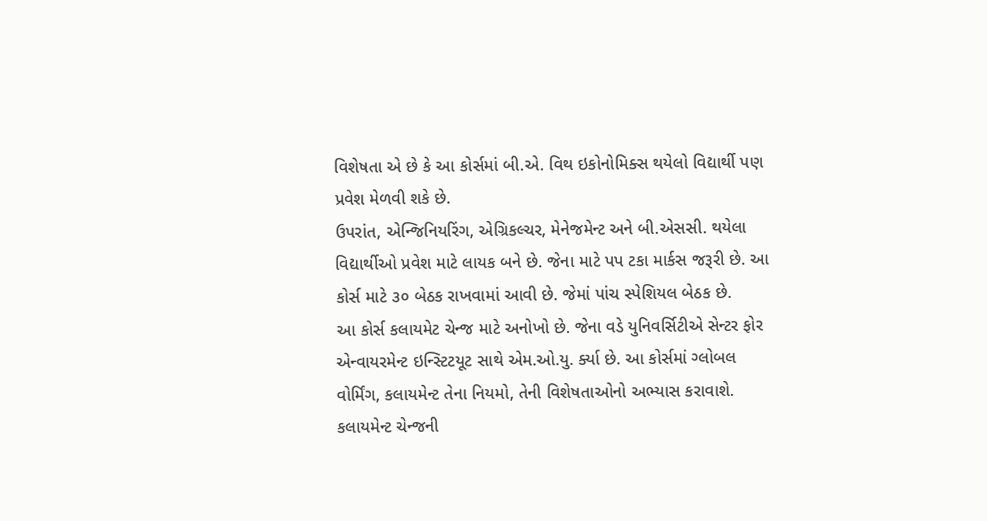વિશેષતા એ છે કે આ કોર્સમાં બી.એ. વિથ ઇકોનોમિક્સ થયેલો વિદ્યાર્થી પણ પ્રવેશ મેળવી શકે છે.
ઉપરાંત, એન્જિનિયરિંગ, એગ્રિકલ્ચર, મેનેજમેન્ટ અને બી.એસસી. થયેલા વિદ્યાર્થીઓ પ્રવેશ માટે લાયક બને છે. જેના માટે પપ ટકા માર્કસ જરૂરી છે. આ કોર્સ માટે ૩૦ બેઠક રાખવામાં આવી છે. જેમાં પાંચ સ્પેશિયલ બેઠક છે.
આ કોર્સ કલાયમેટ ચેન્જ માટે અનોખો છે. જેના વડે યુનિવર્સિટીએ સેન્ટર ફોર એન્વાયરમેન્ટ ઇન્સ્ટિટયૂટ સાથે એમ.ઓ.યુ. ર્ક્યા છે. આ કોર્સમાં ગ્લોબલ વોર્મિંગ, કલાયમેન્ટ તેના નિયમો, તેની વિશેષતાઓનો અભ્યાસ કરાવાશે. કલાયમેન્ટ ચેન્જની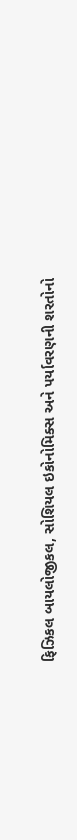ફિઝિકલ બાયલોજીકલ, સોશિયલ ઇકોનોમિક્સ અને પર્યાવરણની શરતોનો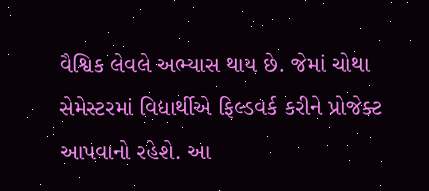વૈશ્વિક લેવલે અભ્યાસ થાય છે. જેમાં ચોથા સેમેસ્ટરમાં વિદ્યાર્થીએ ફિલ્ડવર્ક કરીને પ્રોજેક્ટ આપવાનો રહેશે. આ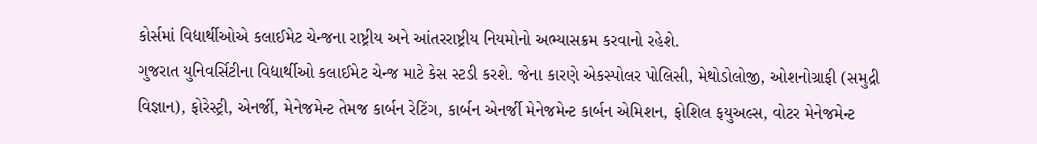કોર્સમાં વિદ્યાર્થીઓએ કલાઈમેટ ચેન્જના રાષ્ટ્રીય અને આંતરરાષ્ટ્રીય નિયમોનો અભ્યાસક્રમ કરવાનો રહેશે.
ગુજરાત યુનિવર્સિટીના વિદ્યાર્થીઓ કલાઈમેટ ચેન્જ માટે કેસ સ્ટડી કરશે. જેના કારણે એકસ્પોલર પોલિસી, મેથોડોલોજી, ઓશનોગ્રાફી (સમુદ્રી વિજ્ઞાન), ફોરેસ્ટ્રી, એનર્જી, મેનેજમેન્ટ તેમજ કાર્બન રેટિંગ, કાર્બન એનર્જી મેનેજમેન્ટ કાર્બન એમિશન, ફોશિલ ફયુઅલ્સ, વોટર મેનેજમેન્ટ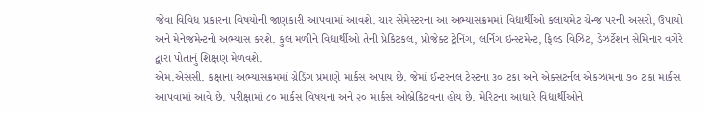જેવા વિવિધ પ્રકારના વિષયોની જાણકારી આપવામાં આવશે. ચાર સેમેસ્ટરના આ અભ્યાસક્રમમાં વિદ્યાર્થીઓ કલાયમેટ ચેન્જ પરની અસરો, ઉપાયો અને મેનેજમેન્ટનો અભ્યાસ કરશે. કુલ મળીને વિદ્યાર્થીઓ તેની પ્રેકિટકલ, પ્રોજેક્ટ ટ્રેનિંગ, લર્નિગ ઇન્સ્ટમેન્ટ, ફિલ્ડ વિઝિટ, ડેઝર્ટેશન સેમિનાર વગેરે દ્વારા પોતાનું શિક્ષણ મેળવશે.
એમ.એસસી. કક્ષાના અભ્યાસક્રમમાં ગ્રેડિંગ પ્રમાણે માર્કસ અપાય છે. જેમાં ઈન્ટરનલ ટેસ્ટના ૩૦ ટકા અને એક્સટર્નલ એકઝામના ૭૦ ટકા માર્કસ આપવામાં આવે છે. પરીક્ષામાં ૮૦ માર્કસ વિષયના અને ૨૦ માર્કસ ઓબ્રેકિટવના હોય છે. મેરિટના આધારે વિદ્યાર્થીઓને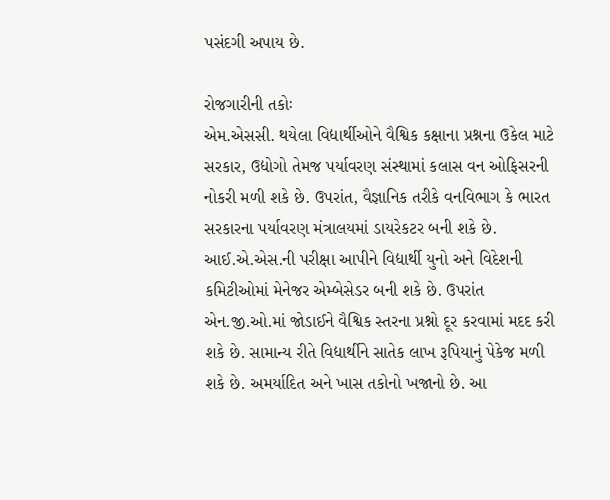પસંદગી અપાય છે.

રોજગારીની તકોઃ
એમ.એસસી. થયેલા વિદ્યાર્થીઓને વૈશ્વિક કક્ષાના પ્રશ્નના ઉકેલ માટે સરકાર, ઉદ્યોગો તેમજ પર્યાવરણ સંસ્થામાં કલાસ વન ઓફિસરની નોકરી મળી શકે છે. ઉપરાંત, વૈજ્ઞાનિક તરીકે વનવિભાગ કે ભારત સરકારના પર્યાવરણ મંત્રાલયમાં ડાયરેકટર બની શકે છે. આઈ.એ.એસ.ની પરીક્ષા આપીને વિદ્યાર્થી યુનો અને વિદેશની કમિટીઓમાં મેનેજર એમ્બેસેડર બની શકે છે. ઉપરાંત એન.જી.ઓ.માં જોડાઈને વૈશ્વિક સ્તરના પ્રશ્નો દૂર કરવામાં મદદ કરી શકે છે. સામાન્ય રીતે વિદ્યાર્થીને સાતેક લાખ રૂપિયાનું પેકેજ મળી શકે છે. અમર્યાદિત અને ખાસ તકોનો ખજાનો છે. આ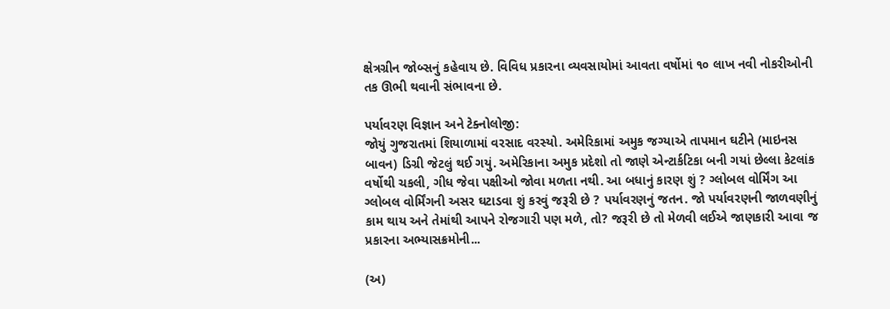ક્ષેત્રગ્રીન જોબ્સનું કહેવાય છે. વિવિધ પ્રકારના વ્યવસાયોમાં આવતા વર્ષોમાં ૧૦ લાખ નવી નોકરીઓની તક ઊભી થવાની સંભાવના છે.

પર્યાવરણ વિજ્ઞાન અને ટેક્નોલોજી:
જોયું ગુજરાતમાં શિયાળામાં વરસાદ વરસ્યો. અમેરિકામાં અમુક જગ્યાએ તાપમાન ઘટીને (માઇનસ બાવન) ડિગ્રી જેટલું થઈ ગયું. અમેરિકાના અમુક પ્રદેશો તો જાણે એન્ટાર્કટિકા બની ગયાં છેલ્લા કેટલાંક વર્ષોથી ચકલી, ગીધ જેવા પક્ષીઓ જોવા મળતા નથી. આ બધાનું કારણ શું ? ગ્લોબલ વોર્મિંગ આ ગ્લોબલ વોર્મિંગની અસર ઘટાડવા શું કરવું જરૂરી છે ? પર્યાવરણનું જતન. જો પર્યાવરણની જાળવણીનું કામ થાય અને તેમાંથી આપને રોજગારી પણ મળે, તો? જરૂરી છે તો મેળવી લઈએ જાણકારી આવા જ પ્રકારના અભ્યાસક્રમોની...

(અ)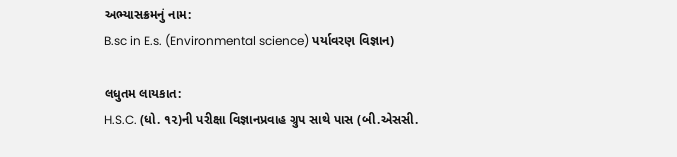અભ્યાસક્રમનું નામ:
B.sc in E.s. (Environmental science) પર્યાવરણ વિજ્ઞાન)

લધુતમ લાયકાત:
H.S.C. (ધો. ૧૨)ની પરીક્ષા વિજ્ઞાનપ્રવાહ ગ્રુપ સાથે પાસ (બી.એસસી.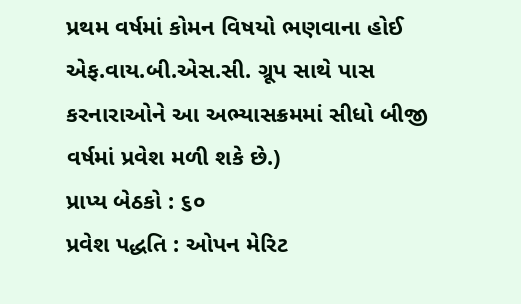પ્રથમ વર્ષમાં કોમન વિષયો ભણવાના હોઈ એફ.વાય.બી.એસ.સી. ગ્રૂપ સાથે પાસ કરનારાઓને આ અભ્યાસક્રમમાં સીધો બીજી વર્ષમાં પ્રવેશ મળી શકે છે.)
પ્રાપ્ય બેઠકો : ૬૦
પ્રવેશ પદ્ધતિ : ઓપન મેરિટ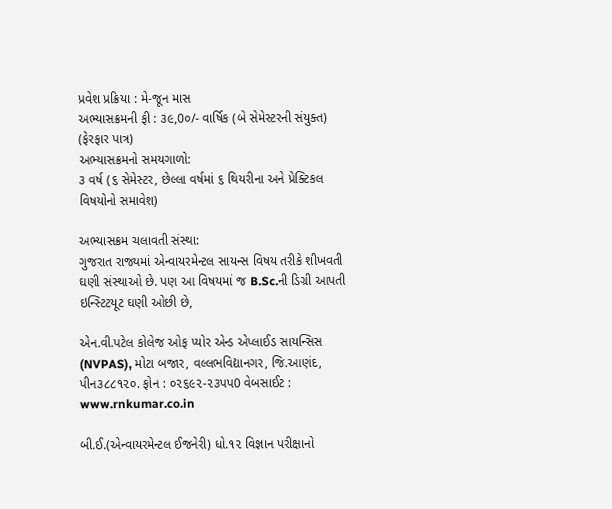પ્રવેશ પ્રક્રિયા : મે-જૂન માસ
અભ્યાસક્રમની ફી : ૩૯,0૦/- વાર્ષિક (બે સેમેસ્ટરની સંયુક્ત) (ફેરફાર પાત્ર)
અભ્યાસક્રમનો સમયગાળો:
૩ વર્ષ (૬ સેમેસ્ટર, છેલ્લા વર્ષમાં ૬ થિયરીના અને પ્રેક્ટિકલ વિષયોનો સમાવેશ)

અભ્યાસક્રમ ચલાવતી સંસ્થા:
ગુજરાત રાજ્યમાં એન્વાયરમેન્ટલ સાયન્સ વિષય તરીકે શીખવતી ઘણી સંસ્થાઓ છે. પણ આ વિષયમાં જ B.Sc.ની ડિગ્રી આપતી ઇન્સ્ટિટયૂટ ઘણી ઓછી છે,

એન.વી.પટેલ કોલેજ ઓફ પ્યોર એન્ડ એપ્લાઈડ સાયન્સિસ (NVPAS), મોટા બજાર, વલ્લભવિદ્યાનગર, જિ.આણંદ, પીન૩૮૮૧૨૦. ફોન : ૦૨૬૯૨-૨૩પપ0 વેબસાઈટ : www.rnkumar.co.in

બી.ઈ.(એન્વાયરમેન્ટલ ઈજનેરી) ધો.૧૨ વિજ્ઞાન પરીક્ષાનો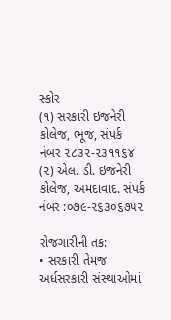સ્કોર
(૧) સરકારી ઇજનેરી કોલેજ, ભૂજ, સંપર્ક નંબર ૨૮૩૨-૨૩૧૧૬૪
(૨) એલ. ડી. ઇજનેરી કોલેજ, અમદાવાદ. સંપર્ક નંબર :૦૭૯-૨૬૩૦૬૭૫૨

રોજગારીની તક:
• સરકારી તેમજ અર્ધસરકારી સંસ્થાઓમાં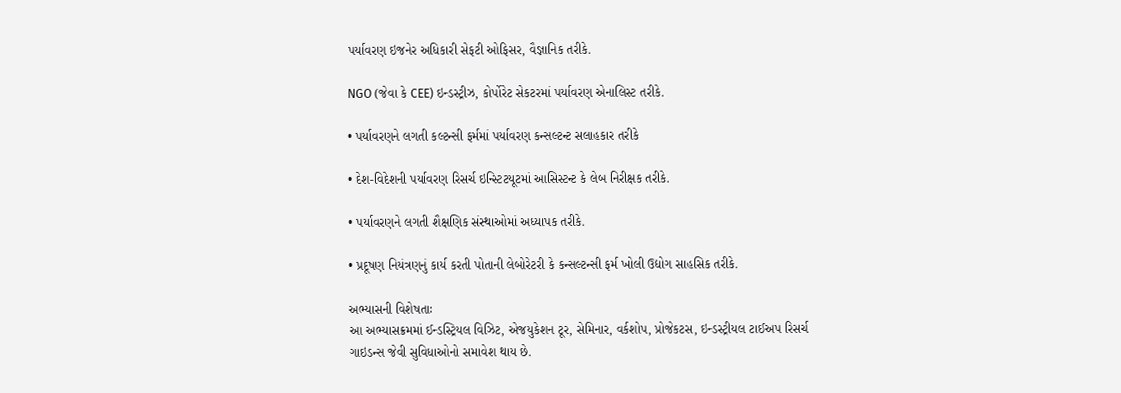પર્યાવરણ ઇજનેર અધિકારી સેફટી ઓફિસર, વૈજ્ઞાનિક તરીકે.

NGO (જેવા કે CEE) ઇન્ડસ્ટ્રીઝ, કોર્પોરેટ સેકટરમાં પર્યાવરણ એનાલિસ્ટ તરીકે.

• પર્યાવરણને લગતી કલ્ટન્સી ફર્મમાં પર્યાવરણ કન્સલ્ટન્ટ સલાહકાર તરીકે

• દેશ-વિદેશની પર્યાવરણ રિસર્ચ ઇન્સ્ટિટયૂટમાં આસિસ્ટન્ટ કે લેબ નિરીક્ષક તરીકે.

• પર્યાવરણને લગતી શૈક્ષણિક સંસ્થાઓમાં અધ્યાપક તરીકે.

• પ્રદૂષણ નિયંત્રણનું કાર્ય કરતી પોતાની લેબોરેટરી કે કન્સલ્ટન્સી ફર્મ ખોલી ઉદ્યોગ સાહસિક તરીકે.

અભ્યાસની વિશેષતાઃ
આ અભ્યાસક્રમમાં ઈન્ડસ્ટ્રિયલ વિઝિટ, એજયુકેશન ટૂર, સેમિનાર, વર્કશોપ, પ્રોજેકટસ, ઇન્ડસ્ટ્રીયલ ટાઈઅપ રિસર્ચ ગાઇડન્સ જેવી સુવિધાઓનો સમાવેશ થાય છે.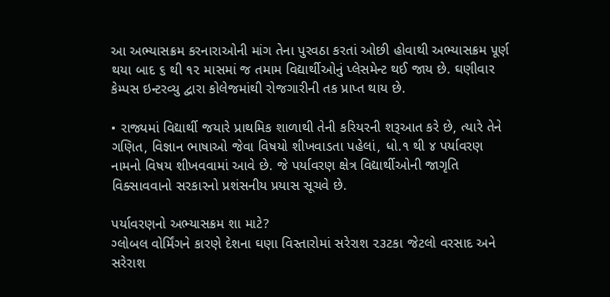આ અભ્યાસક્રમ કરનારાઓની માંગ તેના પુરવઠા કરતાં ઓછી હોવાથી અભ્યાસક્રમ પૂર્ણ થયા બાદ ૬ થી ૧૨ માસમાં જ તમામ વિદ્યાર્થીઓનું પ્લેસમેન્ટ થઈ જાય છે. ઘણીવાર કેમ્પસ ઇન્ટરવ્યુ દ્વારા કોલેજમાંથી રોજગારીની તક પ્રાપ્ત થાય છે.

• રાજ્યમાં વિદ્યાર્થી જયારે પ્રાથમિક શાળાથી તેની કરિયરની શરૂઆત કરે છે, ત્યારે તેને ગણિત, વિજ્ઞાન ભાષાઓ જેવા વિષયો શીખવાડતા પહેલાં, ધો.૧ થી ૪ પર્યાવરણ નામનો વિષય શીખવવામાં આવે છે. જે પર્યાવરણ ક્ષેત્ર વિદ્યાર્થીઓની જાગૃતિ વિક્સાવવાનો સરકારનો પ્રશંસનીય પ્રયાસ સૂચવે છે.

પર્યાવરણનો અભ્યાસક્રમ શા માટે?
ગ્લોબલ વોર્મિંગને કારણે દેશના ઘણા વિસ્તારોમાં સરેરાશ ૨૩ટકા જેટલો વરસાદ અને સરેરાશ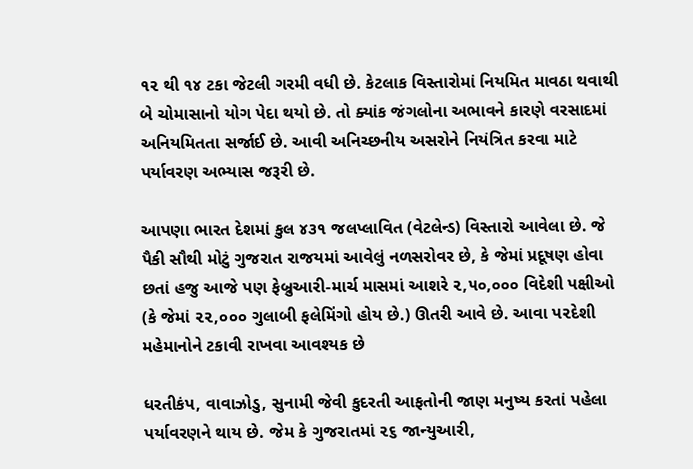૧૨ થી ૧૪ ટકા જેટલી ગરમી વધી છે. કેટલાક વિસ્તારોમાં નિયમિત માવઠા થવાથી બે ચોમાસાનો યોગ પેદા થયો છે. તો ક્યાંક જંગલોના અભાવને કારણે વરસાદમાં અનિયમિતતા સર્જાઈ છે. આવી અનિચ્છનીય અસરોને નિયંત્રિત કરવા માટે પર્યાવરણ અભ્યાસ જરૂરી છે.

આપણા ભારત દેશમાં કુલ ૪૩૧ જલપ્લાવિત (વેટલેન્ડ) વિસ્તારો આવેલા છે. જે પૈકી સૌથી મોટું ગુજરાત રાજયમાં આવેલું નળસરોવર છે, કે જેમાં પ્રદૂષણ હોવા છતાં હજુ આજે પણ ફેબ્રુઆરી-માર્ચ માસમાં આશરે ૨,૫૦,૦૦૦ વિદેશી પક્ષીઓ (કે જેમાં ૨૨,૦૦૦ ગુલાબી ફલેમિંગો હોય છે.) ઊતરી આવે છે. આવા પ૨દેશી મહેમાનોને ટકાવી રાખવા આવશ્યક છે

ધરતીકંપ, વાવાઝોડુ, સુનામી જેવી કુદરતી આફતોની જાણ મનુષ્ય કરતાં પહેલા પર્યાવરણને થાય છે. જેમ કે ગુજરાતમાં ૨૬ જાન્યુઆરી,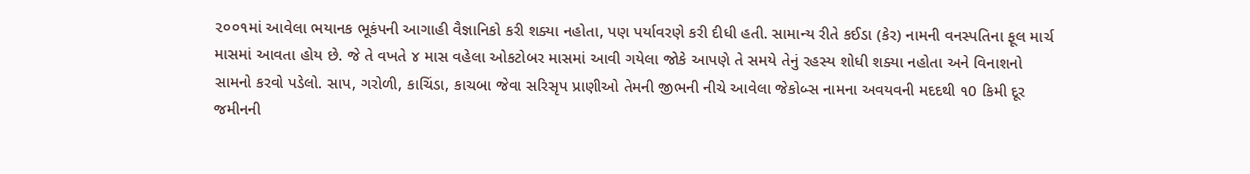૨૦૦૧માં આવેલા ભયાનક ભૂકંપની આગાહી વૈજ્ઞાનિકો કરી શક્યા નહોતા, પણ પર્યાવરણે કરી દીધી હતી. સામાન્ય રીતે કઈડા (કેર) નામની વનસ્પતિના ફૂલ માર્ચ માસમાં આવતા હોય છે. જે તે વખતે ૪ માસ વહેલા ઓકટોબર માસમાં આવી ગયેલા જોકે આપણે તે સમયે તેનું રહસ્ય શોધી શક્યા નહોતા અને વિનાશનો સામનો કરવો પડેલો. સાપ, ગરોળી, કાચિંડા, કાચબા જેવા સરિસૃપ પ્રાણીઓ તેમની જીભની નીચે આવેલા જેકોબ્સ નામના અવયવની મદદથી ૧0 કિમી દૂર જમીનની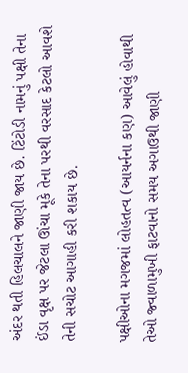અંદર થતી હિલચાલને જાણી જાય છે. ટિંટોડી નામનું પક્ષી તેના ઈંડા વૃક્ષ પર જેટલા ઊંચા મૂકે તેના પરથી વરસાદ કેટલો આવશે તેની સચોટ આગાહી કરી શકાય છે.

પક્ષીઓના મગજમાં લોહતત્વ (આયર્નના કણ) આવેલું હોવાથી તેઓ જ્વાળામુખી ફાટવાનો સમય અગાઉથી જાણી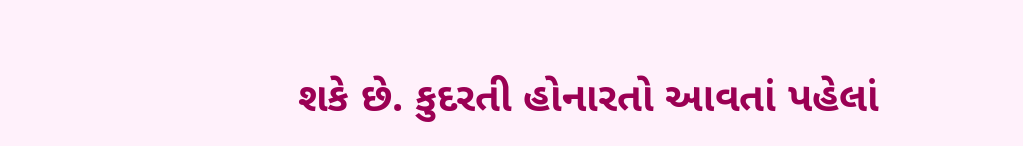શકે છે. કુદરતી હોનારતો આવતાં પહેલાં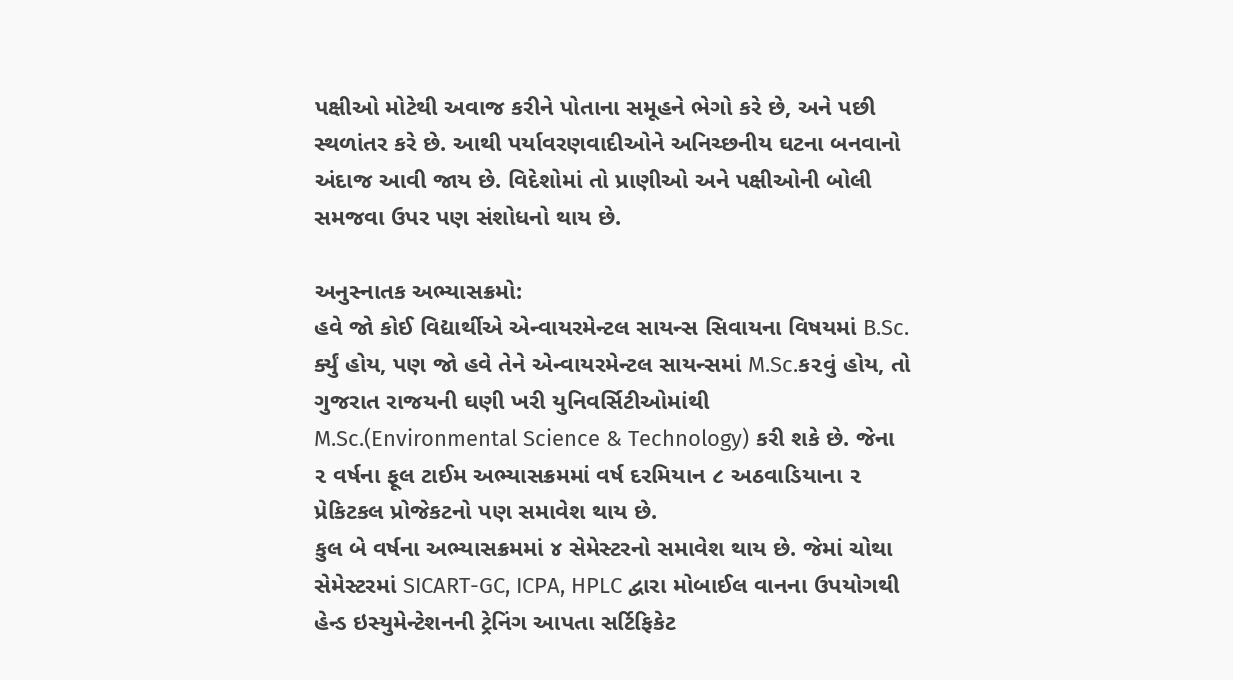પક્ષીઓ મોટેથી અવાજ કરીને પોતાના સમૂહને ભેગો કરે છે, અને પછી સ્થળાંતર કરે છે. આથી પર્યાવરણવાદીઓને અનિચ્છનીય ઘટના બનવાનો અંદાજ આવી જાય છે. વિદેશોમાં તો પ્રાણીઓ અને પક્ષીઓની બોલી સમજવા ઉપર પણ સંશોધનો થાય છે.

અનુસ્નાતક અભ્યાસક્રમો:
હવે જો કોઈ વિદ્યાર્થીએ એન્વાયરમેન્ટલ સાયન્સ સિવાયના વિષયમાં B.Sc. ર્ક્યું હોય, પણ જો હવે તેને એન્વાયરમેન્ટલ સાયન્સમાં M.Sc.ક૨વું હોય, તો ગુજરાત રાજયની ઘણી ખરી યુનિવર્સિટીઓમાંથી M.Sc.(Environmental Science & Technology) કરી શકે છે. જેના ૨ વર્ષના ફૂલ ટાઈમ અભ્યાસક્રમમાં વર્ષ દરમિયાન ૮ અઠવાડિયાના ૨ પ્રેકિટકલ પ્રોજેકટનો પણ સમાવેશ થાય છે.
કુલ બે વર્ષના અભ્યાસક્રમમાં ૪ સેમેસ્ટરનો સમાવેશ થાય છે. જેમાં ચોથા સેમેસ્ટરમાં SICART-GC, ICPA, HPLC દ્વારા મોબાઈલ વાનના ઉપયોગથી હેન્ડ ઇસ્યુમેન્ટેશનની ટ્રેનિંગ આપતા સર્ટિફિકેટ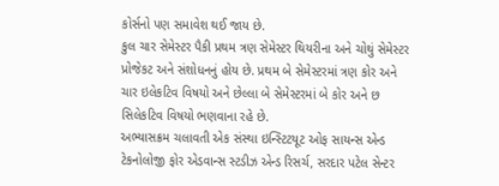કોર્સનો પણ સમાવેશ થઈ જાય છે.
કુલ ચાર સેમેસ્ટર પૈકી પ્રથમ ત્રણ સેમેસ્ટર થિયરીના અને ચોથું સેમેસ્ટર પ્રોજેકટ અને સંશોધનનું હોય છે. પ્રથમ બે સેમેસ્ટરમાં ત્રણ કોર અને ચાર ઇલેકટિવ વિષયો અને છેલ્લા બે સેમેસ્ટરમાં બે કોર અને છ સિલેકટિવ વિષયો ભણવાના રહે છે.
અભ્યાસક્રમ ચલાવતી એક સંસ્થા ઇન્સ્ટિટયૂટ ઓફ સાયન્સ એન્ડ ટેકનોલોજી ફોર એડવાન્સ સ્ટડીઝ એન્ડ રિસર્ચ, સરદાર પટેલ સેન્ટર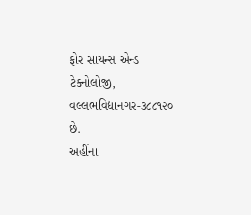ફોર સાયન્સ એન્ડ ટેક્નોલોજી, વલ્લભવિદ્યાનગર-૩૮૮૧૨૦ છે.
અહીંના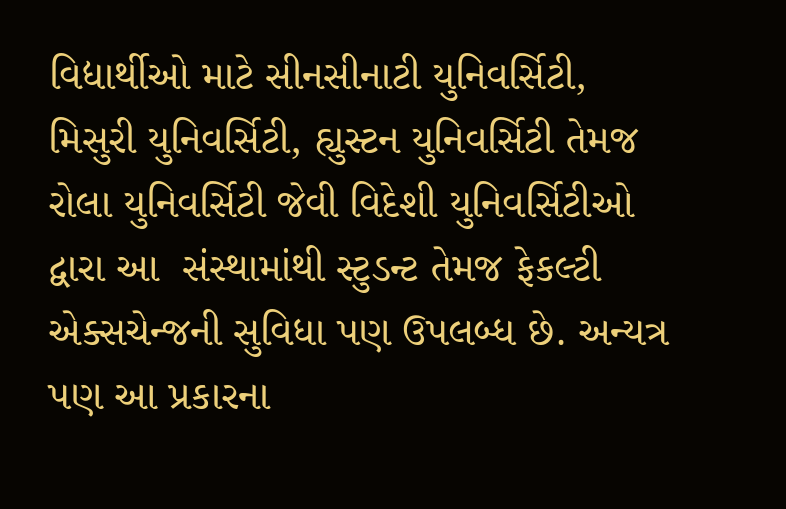વિદ્યાર્થીઓ માટે સીનસીનાટી યુનિવર્સિટી, મિસુરી યુનિવર્સિટી, હ્યુસ્ટન યુનિવર્સિટી તેમજ રોલા યુનિવર્સિટી જેવી વિદેશી યુનિવર્સિટીઓ દ્વારા આ  સંસ્થામાંથી સ્ટુડન્ટ તેમજ ફેકલ્ટી એક્સચેન્જની સુવિધા પણ ઉપલબ્ધ છે. અન્યત્ર પણ આ પ્રકારના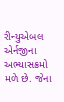રીન્યુએબલ એર્નજીના અભ્યાસક્રમો મળે છે. જેના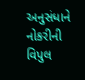અનુસંધાને નોકરીની વિપુલ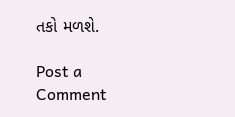તકો મળશે.

Post a Comment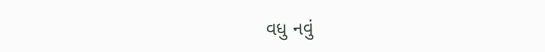વધુ નવું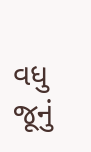વધુ જૂનું